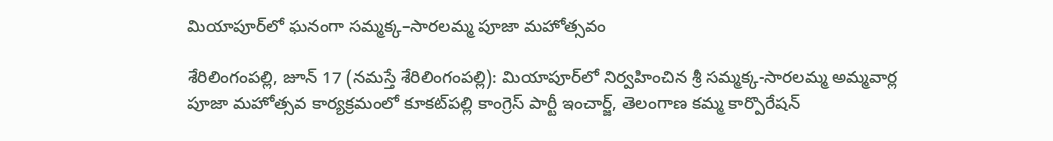మియాపూర్‌లో ఘనంగా సమ్మక్క–సారలమ్మ పూజా మహోత్సవం

శేరిలింగంప‌ల్లి, జూన్ 17 (న‌మ‌స్తే శేరిలింగంప‌ల్లి): మియాపూర్‌లో నిర్వహించిన శ్రీ సమ్మక్క-సారలమ్మ అమ్మవార్ల పూజా మహోత్సవ కార్యక్రమంలో కూకట్‌పల్లి కాంగ్రెస్ పార్టీ ఇంచార్జ్, తెలంగాణ కమ్మ కార్పొరేషన్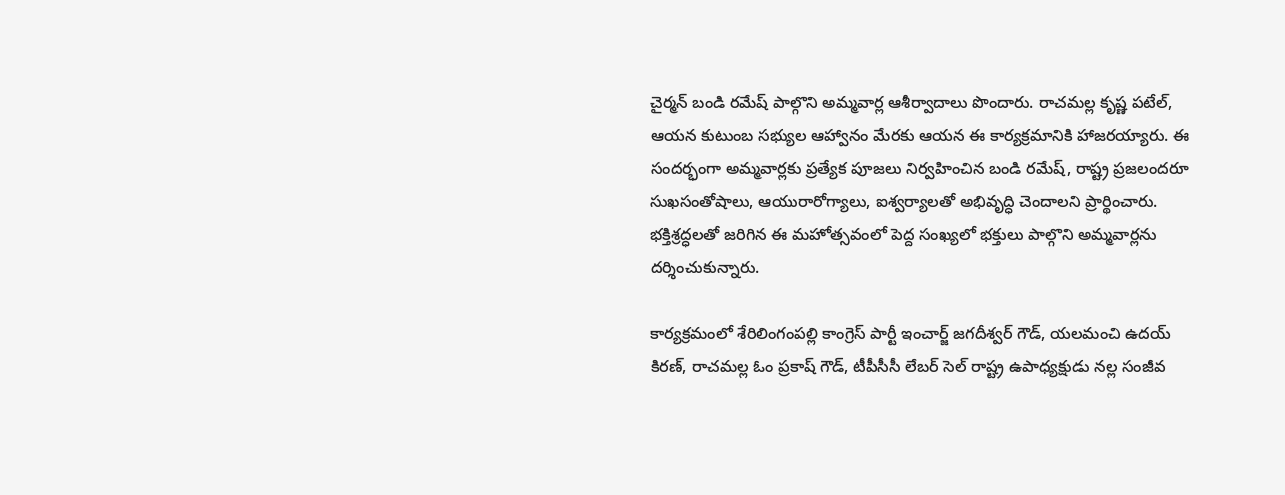చైర్మన్ బండి రమేష్ పాల్గొని అమ్మవార్ల ఆశీర్వాదాలు పొందారు. రాచమల్ల కృష్ణ పటేల్, ఆయ‌న కుటుంబ సభ్యుల ఆహ్వానం మేరకు ఆయన ఈ కార్యక్రమానికి హాజరయ్యారు. ఈ సందర్భంగా అమ్మవార్లకు ప్రత్యేక పూజలు నిర్వహించిన బండి రమేష్, రాష్ట్ర ప్రజలందరూ సుఖసంతోషాలు, ఆయురారోగ్యాలు, ఐశ్వర్యాలతో అభివృద్ధి చెందాలని ప్రార్థించారు. భక్తిశ్రద్ధలతో జరిగిన ఈ మహోత్సవంలో పెద్ద సంఖ్యలో భక్తులు పాల్గొని అమ్మవార్లను దర్శించుకున్నారు.

కార్యక్రమంలో శేరిలింగంపల్లి కాంగ్రెస్ పార్టీ ఇంచార్జ్ జగదీశ్వర్ గౌడ్, యలమంచి ఉదయ్ కిరణ్, రాచమల్ల ఓం ప్రకాష్ గౌడ్, టీపీసీసీ లేబర్ సెల్ రాష్ట్ర ఉపాధ్యక్షుడు నల్ల సంజీవ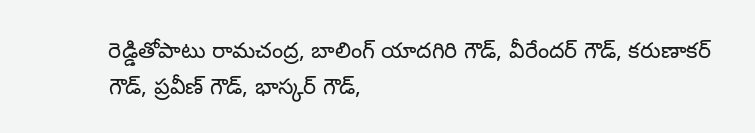రెడ్డితోపాటు రామచంద్ర, బాలింగ్ యాదగిరి గౌడ్, వీరేందర్ గౌడ్, కరుణాకర్ గౌడ్, ప్రవీణ్ గౌడ్, భాస్కర్ గౌడ్,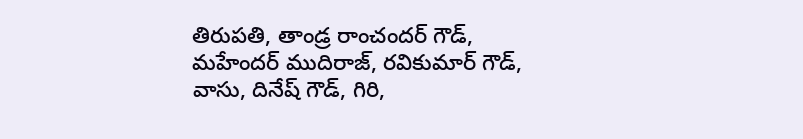తిరుపతి, తాండ్ర రాంచందర్ గౌడ్, మహేందర్ ముదిరాజ్, రవికుమార్ గౌడ్, వాసు, దినేష్ గౌడ్, గిరి,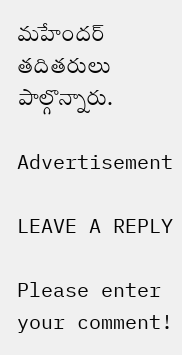మహేందర్ తదితరులు పాల్గొన్నారు.

Advertisement

LEAVE A REPLY

Please enter your comment!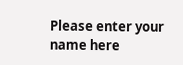Please enter your name here